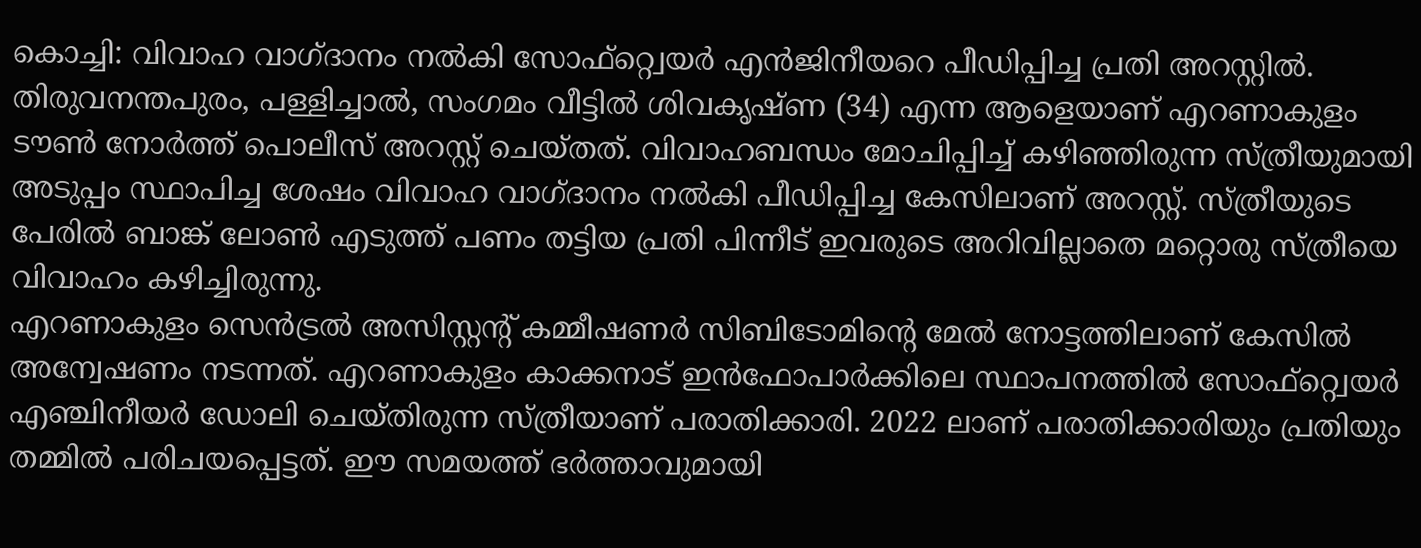കൊച്ചി: വിവാഹ വാഗ്ദാനം നൽകി സോഫ്റ്റ്വെയർ എൻജിനീയറെ പീഡിപ്പിച്ച പ്രതി അറസ്റ്റിൽ. തിരുവനന്തപുരം, പള്ളിച്ചാൽ, സംഗമം വീട്ടിൽ ശിവകൃഷ്ണ (34) എന്ന ആളെയാണ് എറണാകുളം ടൗൺ നോർത്ത് പൊലീസ് അറസ്റ്റ് ചെയ്തത്. വിവാഹബന്ധം മോചിപ്പിച്ച് കഴിഞ്ഞിരുന്ന സ്ത്രീയുമായി അടുപ്പം സ്ഥാപിച്ച ശേഷം വിവാഹ വാഗ്ദാനം നൽകി പീഡിപ്പിച്ച കേസിലാണ് അറസ്റ്റ്. സ്ത്രീയുടെ പേരിൽ ബാങ്ക് ലോൺ എടുത്ത് പണം തട്ടിയ പ്രതി പിന്നീട് ഇവരുടെ അറിവില്ലാതെ മറ്റൊരു സ്ത്രീയെ വിവാഹം കഴിച്ചിരുന്നു.
എറണാകുളം സെൻട്രൽ അസിസ്റ്റന്റ് കമ്മീഷണർ സിബിടോമിന്റെ മേൽ നോട്ടത്തിലാണ് കേസിൽ അന്വേഷണം നടന്നത്. എറണാകുളം കാക്കനാട് ഇൻഫോപാർക്കിലെ സ്ഥാപനത്തിൽ സോഫ്റ്റ്വെയർ എഞ്ചിനീയർ ഡോലി ചെയ്തിരുന്ന സ്ത്രീയാണ് പരാതിക്കാരി. 2022 ലാണ് പരാതിക്കാരിയും പ്രതിയും തമ്മിൽ പരിചയപ്പെട്ടത്. ഈ സമയത്ത് ഭർത്താവുമായി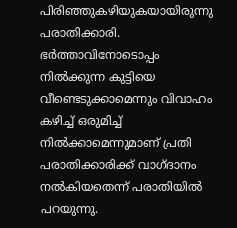പിരിഞ്ഞുകഴിയുകയായിരുന്നു പരാതിക്കാരി. ഭർത്താവിനോടൊപ്പം നിൽക്കുന്ന കുട്ടിയെ വീണ്ടെടുക്കാമെന്നും വിവാഹം കഴിച്ച് ഒരുമിച്ച് നിൽക്കാമെന്നുമാണ് പ്രതി പരാതിക്കാരിക്ക് വാഗ്ദാനം നൽകിയതെന്ന് പരാതിയിൽ പറയുന്നു.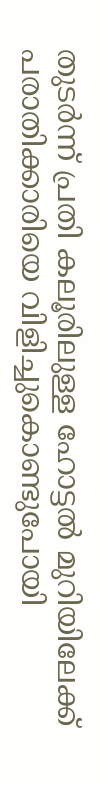തുടർന്ന് പ്രതി കലൂരിലുള്ള ഹോട്ടൽ മുറിയിലേക്ക് പരാതിക്കാരിയെ വിളിച്ചുകൊണ്ടുപോയി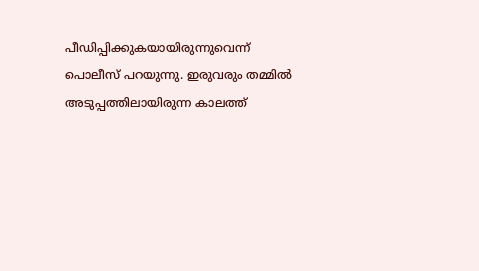പീഡിപ്പിക്കുകയായിരുന്നുവെന്ന് പൊലീസ് പറയുന്നു. ഇരുവരും തമ്മിൽ അടുപ്പത്തിലായിരുന്ന കാലത്ത്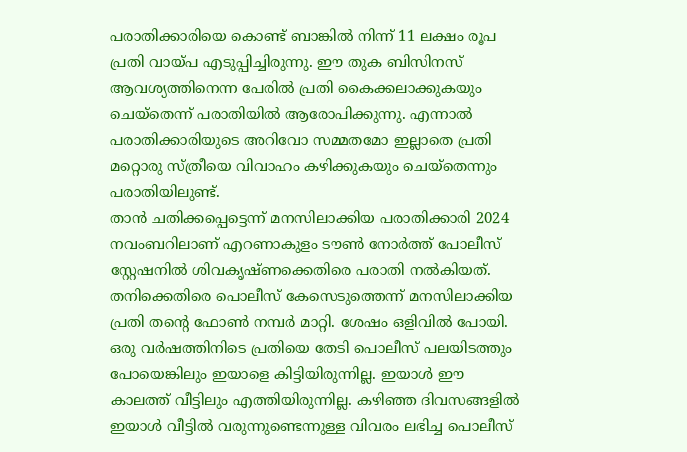പരാതിക്കാരിയെ കൊണ്ട് ബാങ്കിൽ നിന്ന് 11 ലക്ഷം രൂപ പ്രതി വായ്പ എടുപ്പിച്ചിരുന്നു. ഈ തുക ബിസിനസ് ആവശ്യത്തിനെന്ന പേരിൽ പ്രതി കൈക്കലാക്കുകയും ചെയ്തെന്ന് പരാതിയിൽ ആരോപിക്കുന്നു. എന്നാൽ പരാതിക്കാരിയുടെ അറിവോ സമ്മതമോ ഇല്ലാതെ പ്രതി മറ്റൊരു സ്ത്രീയെ വിവാഹം കഴിക്കുകയും ചെയ്തെന്നും പരാതിയിലുണ്ട്.
താൻ ചതിക്കപ്പെട്ടെന്ന് മനസിലാക്കിയ പരാതിക്കാരി 2024 നവംബറിലാണ് എറണാകുളം ടൗൺ നോർത്ത് പോലീസ് സ്റ്റേഷനിൽ ശിവകൃഷ്ണക്കെതിരെ പരാതി നൽകിയത്. തനിക്കെതിരെ പൊലീസ് കേസെടുത്തെന്ന് മനസിലാക്കിയ പ്രതി തൻ്റെ ഫോൺ നമ്പർ മാറ്റി. ശേഷം ഒളിവിൽ പോയി. ഒരു വർഷത്തിനിടെ പ്രതിയെ തേടി പൊലീസ് പലയിടത്തും പോയെങ്കിലും ഇയാളെ കിട്ടിയിരുന്നില്ല. ഇയാൾ ഈ കാലത്ത് വീട്ടിലും എത്തിയിരുന്നില്ല. കഴിഞ്ഞ ദിവസങ്ങളിൽ ഇയാൾ വീട്ടിൽ വരുന്നുണ്ടെന്നുള്ള വിവരം ലഭിച്ച പൊലീസ്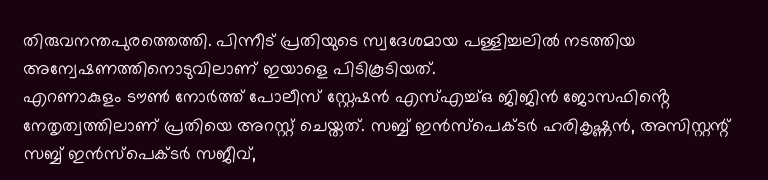തിരുവനന്തപുരത്തെത്തി. പിന്നീട് പ്രതിയുടെ സ്വദേശമായ പള്ളിച്ചലിൽ നടത്തിയ അന്വേഷണത്തിനൊടുവിലാണ് ഇയാളെ പിടികൂടിയത്.
എറണാകുളം ടൗൺ നോർത്ത് പോലീസ് സ്റ്റേഷൻ എസ്എച്ച്ഒ ജിജിൻ ജോസഫിൻ്റെ നേതൃത്വത്തിലാണ് പ്രതിയെ അറസ്റ്റ് ചെയ്തത്. സബ്ബ് ഇൻസ്പെക്ടർ ഹരികൃഷ്ണൻ, അസിസ്റ്റന്റ് സബ്ബ് ഇൻസ്പെക്ടർ സജീവ്,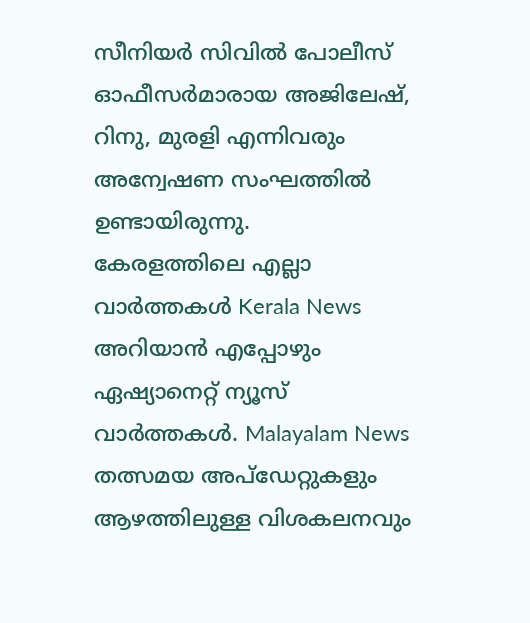സീനിയർ സിവിൽ പോലീസ് ഓഫീസർമാരായ അജിലേഷ്, റിനു, മുരളി എന്നിവരും അന്വേഷണ സംഘത്തിൽ ഉണ്ടായിരുന്നു.
കേരളത്തിലെ എല്ലാ വാർത്തകൾ Kerala News അറിയാൻ എപ്പോഴും ഏഷ്യാനെറ്റ് ന്യൂസ് വാർത്തകൾ. Malayalam News തത്സമയ അപ്ഡേറ്റുകളും ആഴത്തിലുള്ള വിശകലനവും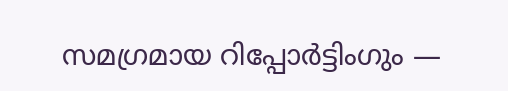സമഗ്രമായ റിപ്പോർട്ടിംഗും —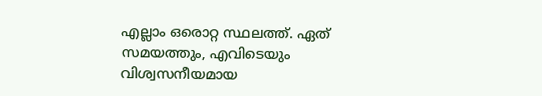എല്ലാം ഒരൊറ്റ സ്ഥലത്ത്. ഏത് സമയത്തും, എവിടെയും വിശ്വസനീയമായ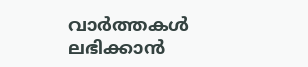വാർത്തകൾ ലഭിക്കാൻ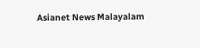Asianet News Malayalam